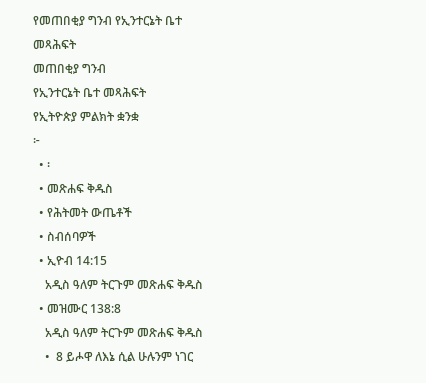የመጠበቂያ ግንብ የኢንተርኔት ቤተ መጻሕፍት
መጠበቂያ ግንብ
የኢንተርኔት ቤተ መጻሕፍት
የኢትዮጵያ ምልክት ቋንቋ
፦
  • ፡
  • መጽሐፍ ቅዱስ
  • የሕትመት ውጤቶች
  • ስብሰባዎች
  • ኢዮብ 14:15
    አዲስ ዓለም ትርጉም መጽሐፍ ቅዱስ
  • መዝሙር 138:8
    አዲስ ዓለም ትርጉም መጽሐፍ ቅዱስ
    •  8 ይሖዋ ለእኔ ሲል ሁሉንም ነገር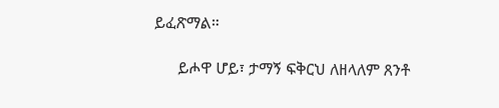ይፈጽማል።

      ይሖዋ ሆይ፣ ታማኝ ፍቅርህ ለዘላለም ጸንቶ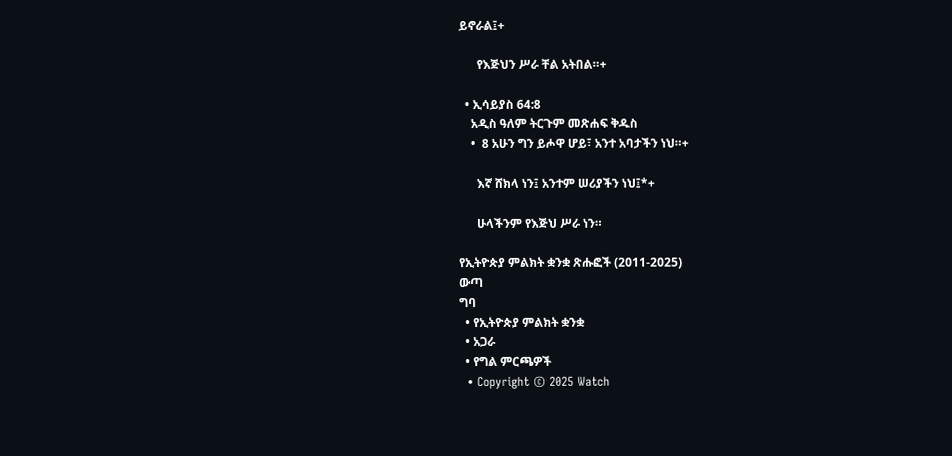ይኖራል፤+

      የእጅህን ሥራ ቸል አትበል።+

  • ኢሳይያስ 64:8
    አዲስ ዓለም ትርጉም መጽሐፍ ቅዱስ
    •  8 አሁን ግን ይሖዋ ሆይ፣ አንተ አባታችን ነህ።+

      እኛ ሸክላ ነን፤ አንተም ሠሪያችን ነህ፤*+

      ሁላችንም የእጅህ ሥራ ነን።

የኢትዮጵያ ምልክት ቋንቋ ጽሑፎች (2011-2025)
ውጣ
ግባ
  • የኢትዮጵያ ምልክት ቋንቋ
  • አጋራ
  • የግል ምርጫዎች
  • Copyright © 2025 Watch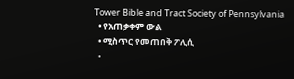Tower Bible and Tract Society of Pennsylvania
  • የአጠቃቀም ውል
  • ሚስጥር የመጠበቅ ፖሊሲ
  •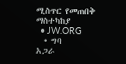ሚስጥር የመጠበቅ ማስተካከያ
  • JW.ORG
  • ግባ
አጋራ